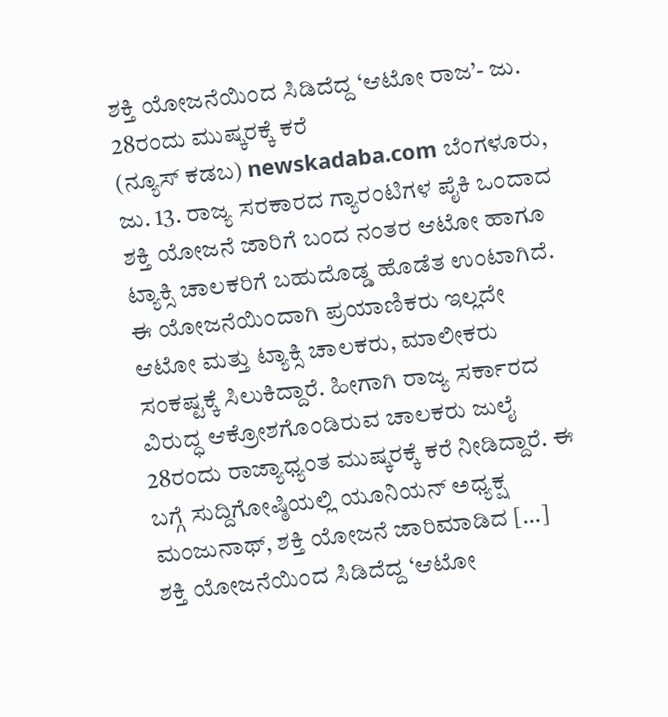ಶಕ್ತಿ ಯೋಜನೆಯಿಂದ ಸಿಡಿದೆದ್ದ ‘ಆಟೋ ರಾಜ’- ಜು. 28ರಂದು ಮುಷ್ಕರಕ್ಕೆ ಕರೆ
(ನ್ಯೂಸ್ ಕಡಬ) newskadaba.com ಬೆಂಗಳೂರು, ಜು. 13. ರಾಜ್ಯ ಸರಕಾರದ ಗ್ಯಾರಂಟಿಗಳ ಪೈಕಿ ಒಂದಾದ ಶಕ್ತಿ ಯೋಜನೆ ಜಾರಿಗೆ ಬಂದ ನಂತರ ಆಟೋ ಹಾಗೂ ಟ್ಯಾಕ್ಸಿ ಚಾಲಕರಿಗೆ ಬಹುದೊಡ್ಡ ಹೊಡೆತ ಉಂಟಾಗಿದೆ. ಈ ಯೋಜನೆಯಿಂದಾಗಿ ಪ್ರಯಾಣಿಕರು ಇಲ್ಲದೇ ಆಟೋ ಮತ್ತು ಟ್ಯಾಕ್ಸಿ ಚಾಲಕರು, ಮಾಲೀಕರು ಸಂಕಷ್ಟಕ್ಕೆ ಸಿಲುಕಿದ್ದಾರೆ. ಹೀಗಾಗಿ ರಾಜ್ಯ ಸರ್ಕಾರದ ವಿರುದ್ಧ ಆಕ್ರೋಶಗೊಂಡಿರುವ ಚಾಲಕರು ಜುಲೈ 28ರಂದು ರಾಜ್ಯಾಧ್ಯಂತ ಮುಷ್ಕರಕ್ಕೆ ಕರೆ ನೀಡಿದ್ದಾರೆ. ಈ ಬಗ್ಗೆ ಸುದ್ದಿಗೋಷ್ಠಿಯಲ್ಲಿ ಯೂನಿಯನ್ ಅಧ್ಯಕ್ಷ ಮಂಜುನಾಥ್, ಶಕ್ತಿ ಯೋಜನೆ ಜಾರಿಮಾಡಿದ […]
ಶಕ್ತಿ ಯೋಜನೆಯಿಂದ ಸಿಡಿದೆದ್ದ ‘ಆಟೋ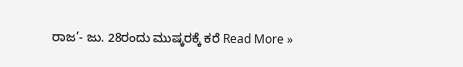ರಾಜ’- ಜು. 28ರಂದು ಮುಷ್ಕರಕ್ಕೆ ಕರೆ Read More »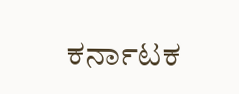ಕರ್ನಾಟಕ